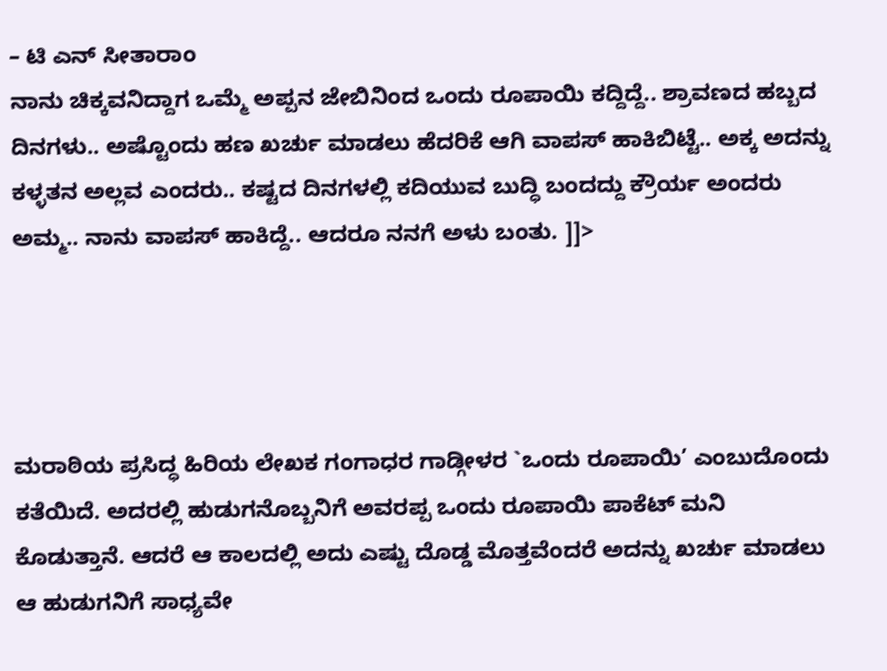– ಟಿ ಎನ್ ಸೀತಾರಾಂ
ನಾನು ಚಿಕ್ಕವನಿದ್ದಾಗ ಒಮ್ಮೆ ಅಪ್ಪನ ಜೇಬಿನಿಂದ ಒಂದು ರೂಪಾಯಿ ಕದ್ದಿದ್ದೆ.. ಶ್ರಾವಣದ ಹಬ್ಬದ ದಿನಗಳು.. ಅಷ್ಟೊಂದು ಹಣ ಖರ್ಚು ಮಾಡಲು ಹೆದರಿಕೆ ಆಗಿ ವಾಪಸ್ ಹಾಕಿಬಿಟ್ಟೆ.. ಅಕ್ಕ ಅದನ್ನು ಕಳ್ಳತನ ಅಲ್ಲವ ಎಂದರು.. ಕಷ್ಟದ ದಿನಗಳಲ್ಲಿ ಕದಿಯುವ ಬುದ್ಧಿ ಬಂದದ್ದು ಕ್ರೌರ್ಯ ಅಂದರು ಅಮ್ಮ.. ನಾನು ವಾಪಸ್ ಹಾಕಿದ್ದೆ.. ಆದರೂ ನನಗೆ ಅಳು ಬಂತು. ]]>




ಮರಾಠಿಯ ಪ್ರಸಿದ್ಧ ಹಿರಿಯ ಲೇಖಕ ಗಂಗಾಧರ ಗಾಡ್ಗೀಳರ `ಒಂದು ರೂಪಾಯಿ’ ಎಂಬುದೊಂದು ಕತೆಯಿದೆ. ಅದರಲ್ಲಿ ಹುಡುಗನೊಬ್ಬನಿಗೆ ಅವರಪ್ಪ ಒಂದು ರೂಪಾಯಿ ಪಾಕೆಟ್ ಮನಿ ಕೊಡುತ್ತಾನೆ. ಆದರೆ ಆ ಕಾಲದಲ್ಲಿ ಅದು ಎಷ್ಟು ದೊಡ್ಡ ಮೊತ್ತವೆಂದರೆ ಅದನ್ನು ಖರ್ಚು ಮಾಡಲು ಆ ಹುಡುಗನಿಗೆ ಸಾಧ್ಯವೇ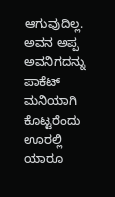ಆಗುವುದಿಲ್ಲ. ಅವನ ಅಪ್ಪ ಅವನಿಗದನ್ನು ಪಾಕೆಟ್ ಮನಿಯಾಗಿ ಕೊಟ್ಟರೆಂದು ಊರಲ್ಲಿ ಯಾರೂ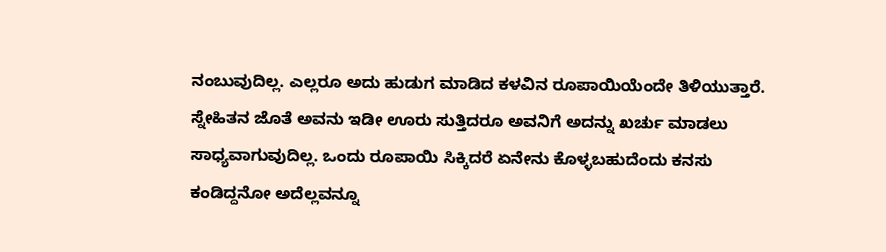ನಂಬುವುದಿಲ್ಲ. ಎಲ್ಲರೂ ಅದು ಹುಡುಗ ಮಾಡಿದ ಕಳವಿನ ರೂಪಾಯಿಯೆಂದೇ ತಿಳಿಯುತ್ತಾರೆ. ಸ್ನೇಹಿತನ ಜೊತೆ ಅವನು ಇಡೀ ಊರು ಸುತ್ತಿದರೂ ಅವನಿಗೆ ಅದನ್ನು ಖರ್ಚು ಮಾಡಲು ಸಾಧ್ಯವಾಗುವುದಿಲ್ಲ. ಒಂದು ರೂಪಾಯಿ ಸಿಕ್ಕಿದರೆ ಏನೇನು ಕೊಳ್ಳಬಹುದೆಂದು ಕನಸು ಕಂಡಿದ್ದನೋ ಅದೆಲ್ಲವನ್ನೂ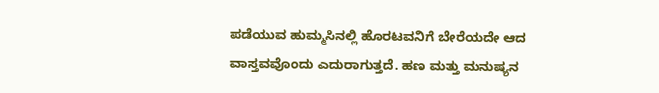ಪಡೆಯುವ ಹುಮ್ಮಸಿನಲ್ಲಿ ಹೊರಟವನಿಗೆ ಬೇರೆಯದೇ ಆದ ವಾಸ್ತವವೊಂದು ಎದುರಾಗುತ್ತದೆ. ಹಣ ಮತ್ತು ಮನುಷ್ಯನ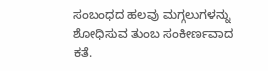ಸಂಬಂಧದ ಹಲವು ಮಗ್ಗಲುಗಳನ್ನು ಶೋಧಿಸುವ ತುಂಬ ಸಂಕೀರ್ಣವಾದ ಕತೆ.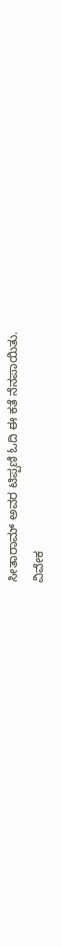ಸೀತಾರಾಮ್ ಅವರ ಟಿಪ್ಪಣಿ ಓದಿ ಈ ಕತೆ ನೆನಪಾಯಿತು.
ವಿವೇಕ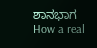ಶಾನಭಾಗ
How a real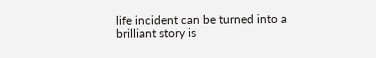life incident can be turned into a brilliant story is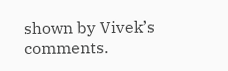shown by Vivek’s comments.